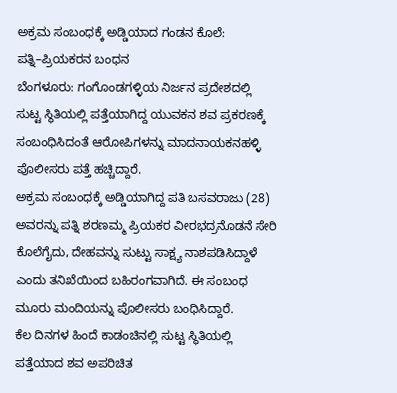ಅಕ್ರಮ ಸಂಬಂಧಕ್ಕೆ ಅಡ್ಡಿಯಾದ ಗಂಡನ ಕೊಲೆ: ಪತ್ನಿ–ಪ್ರಿಯಕರನ ಬಂಧನ
ಬೆಂಗಳೂರು: ಗಂಗೊಂಡಗಳ್ಳಿಯ ನಿರ್ಜನ ಪ್ರದೇಶದಲ್ಲಿ ಸುಟ್ಟ ಸ್ಥಿತಿಯಲ್ಲಿ ಪತ್ತೆಯಾಗಿದ್ದ ಯುವಕನ ಶವ ಪ್ರಕರಣಕ್ಕೆ ಸಂಬಂಧಿಸಿದಂತೆ ಆರೋಪಿಗಳನ್ನು ಮಾದನಾಯಕನಹಳ್ಳಿ ಪೊಲೀಸರು ಪತ್ತೆ ಹಚ್ಚಿದ್ದಾರೆ.
ಅಕ್ರಮ ಸಂಬಂಧಕ್ಕೆ ಅಡ್ಡಿಯಾಗಿದ್ದ ಪತಿ ಬಸವರಾಜು (28) ಅವರನ್ನು ಪತ್ನಿ ಶರಣಮ್ಮ ಪ್ರಿಯಕರ ವೀರಭದ್ರನೊಡನೆ ಸೇರಿ ಕೊಲೆಗೈದು, ದೇಹವನ್ನು ಸುಟ್ಟು ಸಾಕ್ಷ್ಯ ನಾಶಪಡಿಸಿದ್ದಾಳೆ ಎಂದು ತನಿಖೆಯಿಂದ ಬಹಿರಂಗವಾಗಿದೆ. ಈ ಸಂಬಂಧ ಮೂರು ಮಂದಿಯನ್ನು ಪೊಲೀಸರು ಬಂಧಿಸಿದ್ದಾರೆ.
ಕೆಲ ದಿನಗಳ ಹಿಂದೆ ಕಾಡಂಚಿನಲ್ಲಿ ಸುಟ್ಟ ಸ್ಥಿತಿಯಲ್ಲಿ ಪತ್ತೆಯಾದ ಶವ ಅಪರಿಚಿತ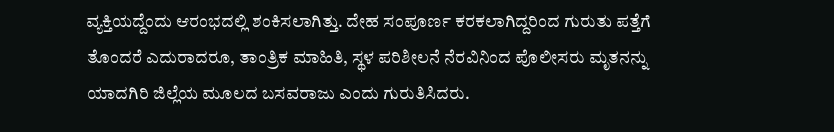ವ್ಯಕ್ತಿಯದ್ದೆಂದು ಆರಂಭದಲ್ಲಿ ಶಂಕಿಸಲಾಗಿತ್ತು. ದೇಹ ಸಂಪೂರ್ಣ ಕರಕಲಾಗಿದ್ದರಿಂದ ಗುರುತು ಪತ್ತೆಗೆ ತೊಂದರೆ ಎದುರಾದರೂ, ತಾಂತ್ರಿಕ ಮಾಹಿತಿ, ಸ್ಥಳ ಪರಿಶೀಲನೆ ನೆರವಿನಿಂದ ಪೊಲೀಸರು ಮೃತನನ್ನು ಯಾದಗಿರಿ ಜಿಲ್ಲೆಯ ಮೂಲದ ಬಸವರಾಜು ಎಂದು ಗುರುತಿಸಿದರು.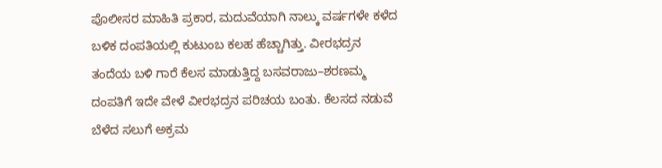ಪೊಲೀಸರ ಮಾಹಿತಿ ಪ್ರಕಾರ, ಮದುವೆಯಾಗಿ ನಾಲ್ಕು ವರ್ಷಗಳೇ ಕಳೆದ ಬಳಿಕ ದಂಪತಿಯಲ್ಲಿ ಕುಟುಂಬ ಕಲಹ ಹೆಚ್ಚಾಗಿತ್ತು. ವೀರಭದ್ರನ ತಂದೆಯ ಬಳಿ ಗಾರೆ ಕೆಲಸ ಮಾಡುತ್ತಿದ್ದ ಬಸವರಾಜು–ಶರಣಮ್ಮ ದಂಪತಿಗೆ ಇದೇ ವೇಳೆ ವೀರಭದ್ರನ ಪರಿಚಯ ಬಂತು. ಕೆಲಸದ ನಡುವೆ ಬೆಳೆದ ಸಲುಗೆ ಅಕ್ರಮ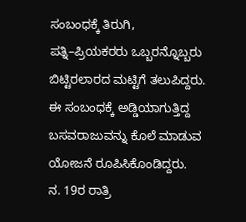ಸಂಬಂಧಕ್ಕೆ ತಿರುಗಿ, ಪತ್ನಿ–ಪ್ರಿಯಕರರು ಒಬ್ಬರನ್ನೊಬ್ಬರು ಬಿಟ್ಟಿರಲಾರದ ಮಟ್ಟಿಗೆ ತಲುಪಿದ್ದರು. ಈ ಸಂಬಂಧಕ್ಕೆ ಅಡ್ಡಿಯಾಗುತ್ತಿದ್ದ ಬಸವರಾಜುವನ್ನು ಕೊಲೆ ಮಾಡುವ ಯೋಜನೆ ರೂಪಿಸಿಕೊಂಡಿದ್ದರು.
ನ. 19ರ ರಾತ್ರಿ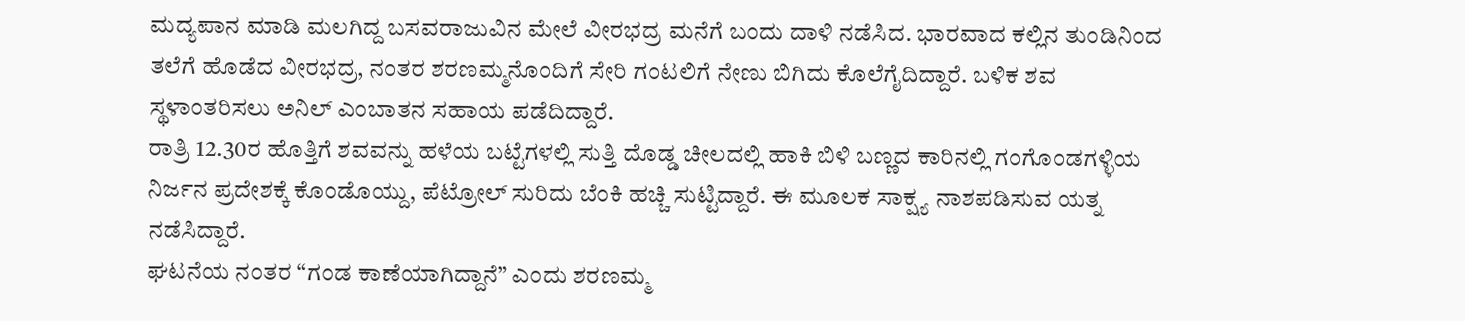ಮದ್ಯಪಾನ ಮಾಡಿ ಮಲಗಿದ್ದ ಬಸವರಾಜುವಿನ ಮೇಲೆ ವೀರಭದ್ರ ಮನೆಗೆ ಬಂದು ದಾಳಿ ನಡೆಸಿದ. ಭಾರವಾದ ಕಲ್ಲಿನ ತುಂಡಿನಿಂದ ತಲೆಗೆ ಹೊಡೆದ ವೀರಭದ್ರ, ನಂತರ ಶರಣಮ್ಮನೊಂದಿಗೆ ಸೇರಿ ಗಂಟಲಿಗೆ ನೇಣು ಬಿಗಿದು ಕೊಲೆಗೈದಿದ್ದಾರೆ. ಬಳಿಕ ಶವ ಸ್ಥಳಾಂತರಿಸಲು ಅನಿಲ್ ಎಂಬಾತನ ಸಹಾಯ ಪಡೆದಿದ್ದಾರೆ.
ರಾತ್ರಿ 12.30ರ ಹೊತ್ತಿಗೆ ಶವವನ್ನು ಹಳೆಯ ಬಟ್ಟೆಗಳಲ್ಲಿ ಸುತ್ತಿ ದೊಡ್ಡ ಚೀಲದಲ್ಲಿ ಹಾಕಿ ಬಿಳಿ ಬಣ್ಣದ ಕಾರಿನಲ್ಲಿ ಗಂಗೊಂಡಗಳ್ಳಿಯ ನಿರ್ಜನ ಪ್ರದೇಶಕ್ಕೆ ಕೊಂಡೊಯ್ದು, ಪೆಟ್ರೋಲ್ ಸುರಿದು ಬೆಂಕಿ ಹಚ್ಚಿ ಸುಟ್ಟಿದ್ದಾರೆ. ಈ ಮೂಲಕ ಸಾಕ್ಷ್ಯ ನಾಶಪಡಿಸುವ ಯತ್ನ ನಡೆಸಿದ್ದಾರೆ.
ಘಟನೆಯ ನಂತರ “ಗಂಡ ಕಾಣೆಯಾಗಿದ್ದಾನೆ” ಎಂದು ಶರಣಮ್ಮ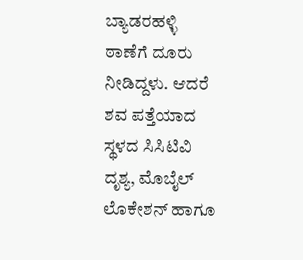ಬ್ಯಾಡರಹಳ್ಳಿ ಠಾಣೆಗೆ ದೂರು ನೀಡಿದ್ದಳು. ಆದರೆ ಶವ ಪತ್ತೆಯಾದ ಸ್ಥಳದ ಸಿಸಿಟಿವಿ ದೃಶ್ಯ, ಮೊಬೈಲ್ ಲೊಕೇಶನ್ ಹಾಗೂ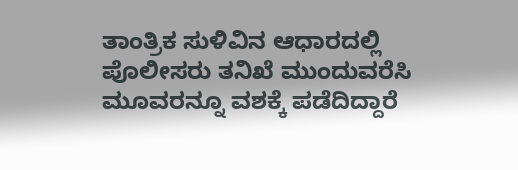ತಾಂತ್ರಿಕ ಸುಳಿವಿನ ಆಧಾರದಲ್ಲಿ ಪೊಲೀಸರು ತನಿಖೆ ಮುಂದುವರೆಸಿ ಮೂವರನ್ನೂ ವಶಕ್ಕೆ ಪಡೆದಿದ್ದಾರೆ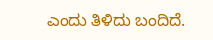ಎಂದು ತಿಳಿದು ಬಂದಿದೆ.